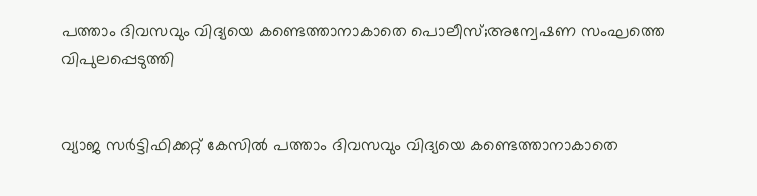പത്താം ദിവസവും വിദ്യയെ കണ്ടെത്താനാകാതെ പൊലീസ്;അന്വേഷണ സംഘത്തെ വിപുലപ്പെടുത്തി


വ്യാജ സര്‍ട്ടിഫിക്കറ്റ് കേസില്‍ പത്താം ദിവസവും വിദ്യയെ കണ്ടെത്താനാകാതെ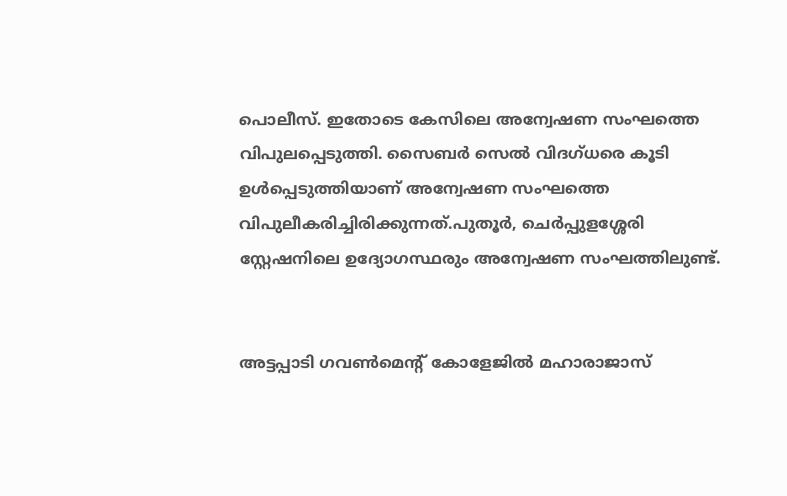പൊലീസ്. ഇതോടെ കേസിലെ അന്വേഷണ സംഘത്തെ വിപുലപ്പെടുത്തി. സൈബര്‍ സെല്‍ വിദഗ്ധരെ കൂടി ഉള്‍പ്പെടുത്തിയാണ് അന്വേഷണ സംഘത്തെ വിപുലീകരിച്ചിരിക്കുന്നത്.പുതൂര്‍, ചെര്‍പ്പുളശ്ശേരി സ്റ്റേഷനിലെ ഉദ്യോഗസ്ഥരും അന്വേഷണ സംഘത്തിലുണ്ട്.


അട്ടപ്പാടി ഗവണ്‍മെന്റ് കോളേജില്‍ മഹാരാജാസ്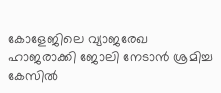കോളേജിലെ വ്യാജരേഖ ഹാജരാക്കി ജോലി നേടാന്‍ ശ്രമിച്ച കേസില്‍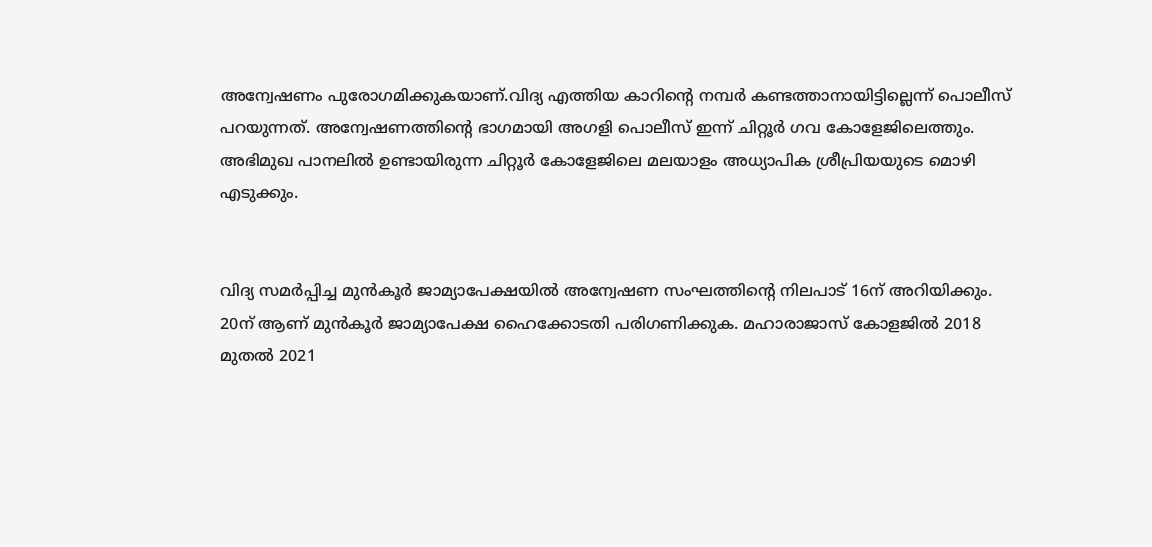അന്വേഷണം പുരോഗമിക്കുകയാണ്.വിദ്യ എത്തിയ കാറിന്റെ നമ്പര്‍ കണ്ടത്താനായിട്ടില്ലെന്ന് പൊലീസ് പറയുന്നത്. അന്വേഷണത്തിന്റെ ഭാഗമായി അഗളി പൊലീസ് ഇന്ന് ചിറ്റൂര്‍ ഗവ കോളേജിലെത്തും. അഭിമുഖ പാനലില്‍ ഉണ്ടായിരുന്ന ചിറ്റൂര്‍ കോളേജിലെ മലയാളം അധ്യാപിക ശ്രീപ്രിയയുടെ മൊഴി എടുക്കും.


വിദ്യ സമര്‍പ്പിച്ച മുന്‍കൂര്‍ ജാമ്യാപേക്ഷയില്‍ അന്വേഷണ സംഘത്തിന്റെ നിലപാട് 16ന് അറിയിക്കും. 20ന് ആണ് മുന്‍കൂര്‍ ജാമ്യാപേക്ഷ ഹൈക്കോടതി പരിഗണിക്കുക. മഹാരാജാസ് കോളജില്‍ 2018 മുതല്‍ 2021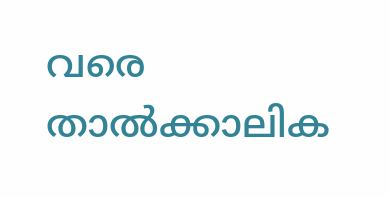വരെ താല്‍ക്കാലിക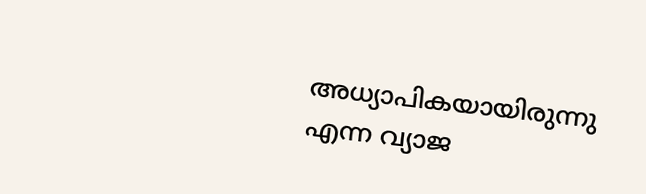അധ്യാപികയായിരുന്നു എന്ന വ്യാജ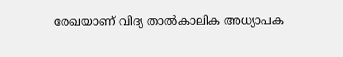രേഖയാണ് വിദ്യ താല്‍കാലിക അധ്യാപക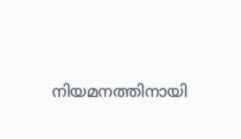നിയമനത്തിനായി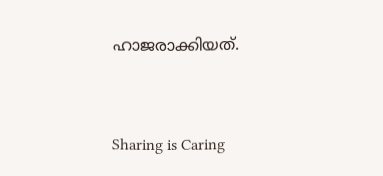ഹാജരാക്കിയത്.



Sharing is Caring